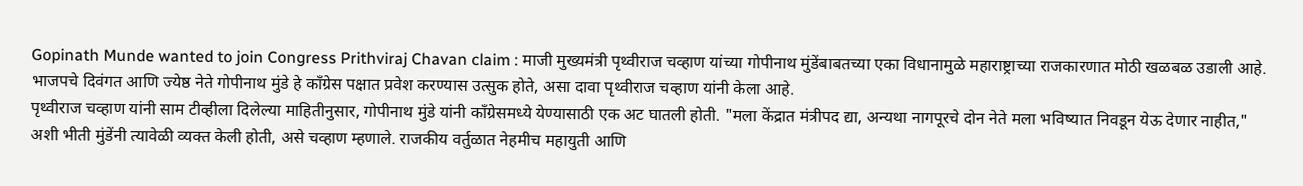Gopinath Munde wanted to join Congress Prithviraj Chavan claim : माजी मुख्यमंत्री पृथ्वीराज चव्हाण यांच्या गोपीनाथ मुंडेंबाबतच्या एका विधानामुळे महाराष्ट्राच्या राजकारणात मोठी खळबळ उडाली आहे. भाजपचे दिवंगत आणि ज्येष्ठ नेते गोपीनाथ मुंडे हे काँग्रेस पक्षात प्रवेश करण्यास उत्सुक होते, असा दावा पृथ्वीराज चव्हाण यांनी केला आहे.
पृथ्वीराज चव्हाण यांनी साम टीव्हीला दिलेल्या माहितीनुसार, गोपीनाथ मुंडे यांनी काँग्रेसमध्ये येण्यासाठी एक अट घातली होती. "मला केंद्रात मंत्रीपद द्या, अन्यथा नागपूरचे दोन नेते मला भविष्यात निवडून येऊ देणार नाहीत," अशी भीती मुंडेंनी त्यावेळी व्यक्त केली होती, असे चव्हाण म्हणाले. राजकीय वर्तुळात नेहमीच महायुती आणि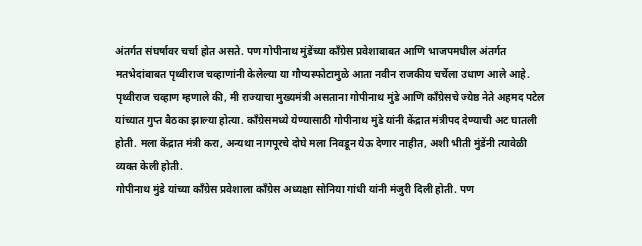अंतर्गत संघर्षावर चर्चा होत असते. पण गोपीनाथ मुंडेंच्या काँग्रेस प्रवेशाबाबत आणि भाजपमधील अंतर्गत मतभेदांबाबत पृथ्वीराज चव्हाणांनी केलेल्या या गौप्यस्फोटामुळे आता नवीन राजकीय चर्चेला उधाण आले आहे.
पृथ्वीराज चव्हाण म्हणाले की, मी राज्याचा मुख्यमंत्री असताना गोपीनाथ मुंडे आणि काँग्रेसचे ज्येष्ठ नेते अहमद पटेल यांच्यात गुप्त बैठका झाल्या होत्या. काँग्रेसमध्ये येण्यासाठी गोपीनाथ मुंडे यांनी केंद्रात मंत्रीपद देण्याची अट घातली होती. मला केंद्रात मंत्री करा, अन्यथा नागपूरचे दोघे मला निवडून येऊ देणार नाहीत, अशी भीती मुंडेंनी त्यावेळी व्यक्त केली होती.
गोपीनाथ मुंडे यांच्या काँग्रेस प्रवेशाला काँग्रेस अध्यक्षा सोनिया गांधी यांनी मंजुरी दिली होती. पण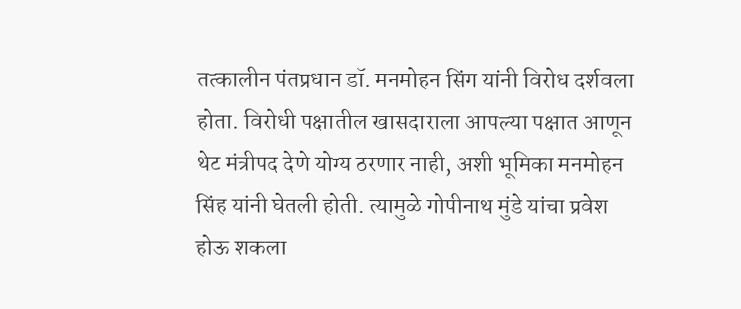तत्कालीन पंतप्रधान डॉ. मनमोहन सिंग यांनी विरोध दर्शवला होता. विरोधी पक्षातील खासदाराला आपल्या पक्षात आणून थेट मंत्रीपद देणे योग्य ठरणार नाही, अशी भूमिका मनमोहन सिंह यांनी घेतली होती. त्यामुळे गोपीनाथ मुंडे यांचा प्रवेश होऊ शकला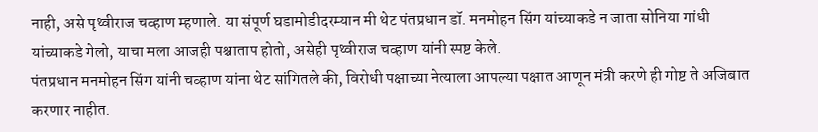नाही, असे पृथ्वीराज चव्हाण म्हणाले. या संपूर्ण घडामोडीदरम्यान मी थेट पंतप्रधान डॉ. मनमोहन सिंग यांच्याकडे न जाता सोनिया गांधी यांच्याकडे गेलो, याचा मला आजही पश्चाताप होतो, असेही पृथ्वीराज चव्हाण यांनी स्पष्ट केले.
पंतप्रधान मनमोहन सिंग यांनी चव्हाण यांना थेट सांगितले की, विरोधी पक्षाच्या नेत्याला आपल्या पक्षात आणून मंत्री करणे ही गोष्ट ते अजिबात करणार नाहीत.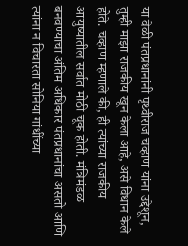या वेळी पंतप्रधानांनी पृथ्वीराज चव्हाण यांना उद्देशून, तुम्ही माझा राजकीय खून केला आहे, असे विधान केले होते. चव्हाण म्हणाले की, ही त्यांच्या राजकीय आयुष्यातील सर्वात मोठी चूक होती. मंत्रिमंडळ बनवण्याचा अंतिम अधिकार पंतप्रधानांचा असतो आणि त्यांना न विचारता सोनिया गांधींच्या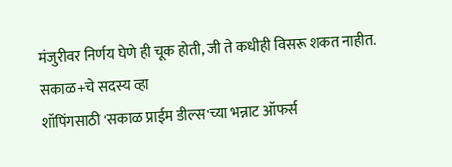मंजुरीवर निर्णय घेणे ही चूक होती, जी ते कधीही विसरू शकत नाहीत.
सकाळ+चे सदस्य व्हा
शॉपिंगसाठी 'सकाळ प्राईम डील्स'च्या भन्नाट ऑफर्स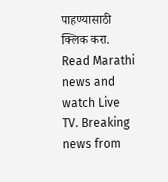पाहण्यासाठी क्लिक करा.
Read Marathi news and watch Live TV. Breaking news from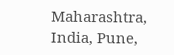Maharashtra, India, Pune,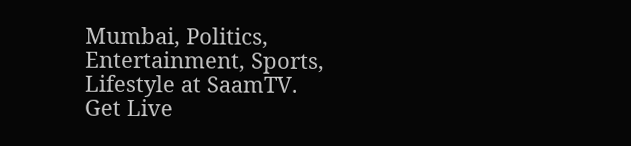Mumbai, Politics, Entertainment, Sports, Lifestyle at SaamTV. Get Live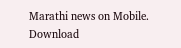Marathi news on Mobile. Download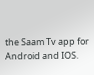the Saam Tv app for Android and IOS.